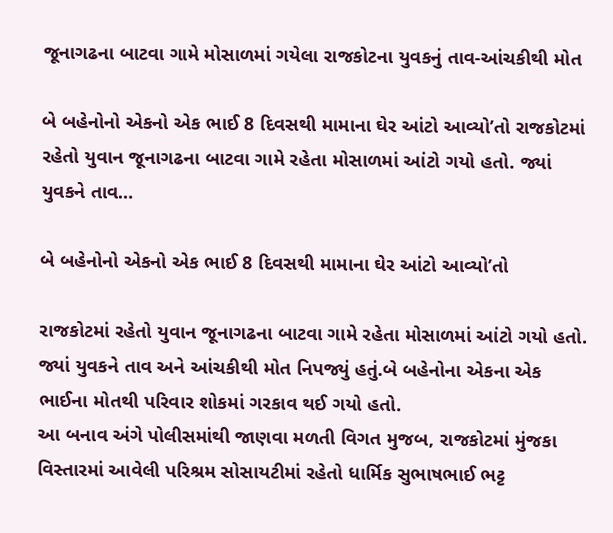જૂનાગઢના બાટવા ગામે મોસાળમાં ગયેલા રાજકોટના યુવકનું તાવ-આંચકીથી મોત

બે બહેનોનો એકનો એક ભાઈ 8 દિવસથી મામાના ઘેર આંટો આવ્યો’તો રાજકોટમાં રહેતો યુવાન જૂનાગઢના બાટવા ગામે રહેતા મોસાળમાં આંટો ગયો હતો. જ્યાં યુવકને તાવ…

બે બહેનોનો એકનો એક ભાઈ 8 દિવસથી મામાના ઘેર આંટો આવ્યો’તો

રાજકોટમાં રહેતો યુવાન જૂનાગઢના બાટવા ગામે રહેતા મોસાળમાં આંટો ગયો હતો. જ્યાં યુવકને તાવ અને આંચકીથી મોત નિપજ્યું હતું.બે બહેનોના એકના એક ભાઈના મોતથી પરિવાર શોકમાં ગરકાવ થઈ ગયો હતો.
આ બનાવ અંગે પોલીસમાંથી જાણવા મળતી વિગત મુજબ, રાજકોટમાં મુંજકા વિસ્તારમાં આવેલી પરિશ્રમ સોસાયટીમાં રહેતો ધાર્મિક સુભાષભાઈ ભટ્ટ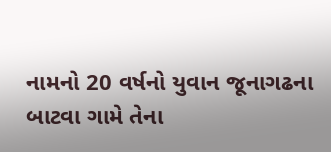નામનો 20 વર્ષનો યુવાન જૂનાગઢના બાટવા ગામે તેના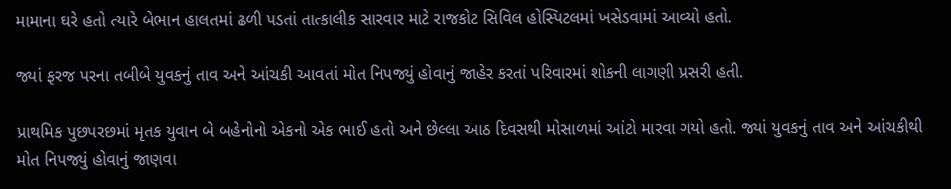મામાના ઘરે હતો ત્યારે બેભાન હાલતમાં ઢળી પડતાં તાત્કાલીક સારવાર માટે રાજકોટ સિવિલ હોસ્પિટલમાં ખસેડવામાં આવ્યો હતો.

જ્યાં ફરજ પરના તબીબે યુવકનું તાવ અને આંચકી આવતાં મોત નિપજ્યું હોવાનું જાહેર કરતાં પરિવારમાં શોકની લાગણી પ્રસરી હતી.

પ્રાથમિક પુછપરછમાં મૃતક યુવાન બે બહેનોનો એકનો એક ભાઈ હતો અને છેલ્લા આઠ દિવસથી મોસાળમાં આંટો મારવા ગયો હતો. જ્યાં યુવકનું તાવ અને આંચકીથી મોત નિપજ્યું હોવાનું જાણવા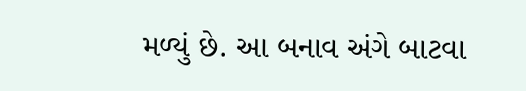મળ્યું છે. આ બનાવ અંગે બાટવા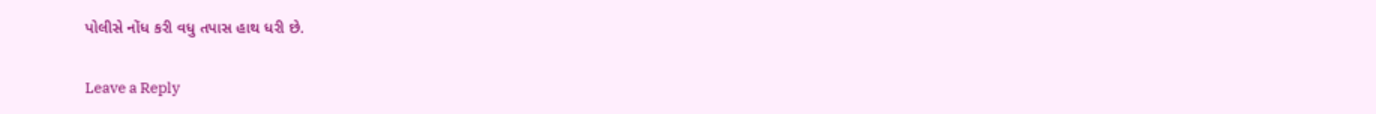પોલીસે નોંધ કરી વધુ તપાસ હાથ ધરી છે.

Leave a Reply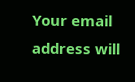Your email address will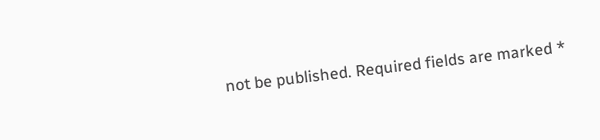not be published. Required fields are marked *